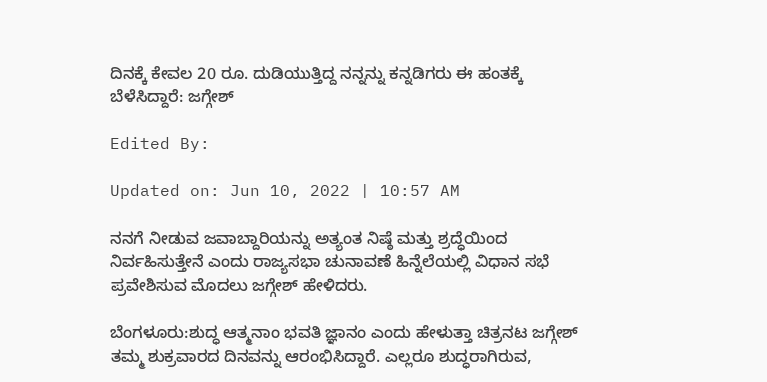ದಿನಕ್ಕೆ ಕೇವಲ 20 ರೂ. ದುಡಿಯುತ್ತಿದ್ದ ನನ್ನನ್ನು ಕನ್ನಡಿಗರು ಈ ಹಂತಕ್ಕೆ ಬೆಳೆಸಿದ್ದಾರೆ: ಜಗ್ಗೇಶ್

Edited By:

Updated on: Jun 10, 2022 | 10:57 AM

ನನಗೆ ನೀಡುವ ಜವಾಬ್ದಾರಿಯನ್ನು ಅತ್ಯಂತ ನಿಷ್ಠೆ ಮತ್ತು ಶ್ರದ್ಧೆಯಿಂದ ನಿರ್ವಹಿಸುತ್ತೇನೆ ಎಂದು ರಾಜ್ಯಸಭಾ ಚುನಾವಣೆ ಹಿನ್ನೆಲೆಯಲ್ಲಿ ವಿಧಾನ ಸಭೆ ಪ್ರವೇಶಿಸುವ ಮೊದಲು ಜಗ್ಗೇಶ್ ಹೇಳಿದರು.

ಬೆಂಗಳೂರು:ಶುದ್ಧ ಆತ್ಮನಾಂ ಭವತಿ ಜ್ಞಾನಂ ಎಂದು ಹೇಳುತ್ತಾ ಚಿತ್ರನಟ ಜಗ್ಗೇಶ್ ತಮ್ಮ ಶುಕ್ರವಾರದ ದಿನವನ್ನು ಆರಂಭಿಸಿದ್ದಾರೆ. ಎಲ್ಲರೂ ಶುದ್ಧರಾಗಿರುವ,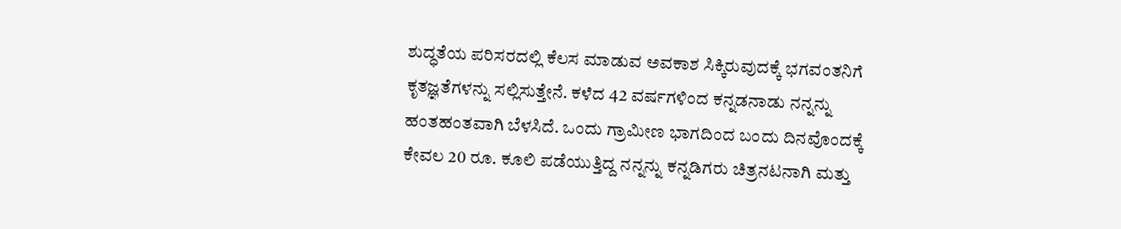ಶುದ್ಧತೆಯ ಪರಿಸರದಲ್ಲಿ ಕೆಲಸ ಮಾಡುವ ಅವಕಾಶ ಸಿಕ್ಕಿರುವುದಕ್ಕೆ ಭಗವಂತನಿಗೆ ಕೃತಜ್ಞತೆಗಳನ್ನು ಸಲ್ಲಿಸುತ್ತೇನೆ. ಕಳೆದ 42 ವರ್ಷಗಳಿಂದ ಕನ್ನಡನಾಡು ನನ್ನನ್ನು ಹಂತಹಂತವಾಗಿ ಬೆಳಸಿದೆ. ಒಂದು ಗ್ರಾಮೀಣ ಭಾಗದಿಂದ ಬಂದು ದಿನವೊಂದಕ್ಕೆ ಕೇವಲ 20 ರೂ. ಕೂಲಿ ಪಡೆಯುತ್ತಿದ್ದ ನನ್ನನ್ನು ಕನ್ನಡಿಗರು ಚಿತ್ರನಟನಾಗಿ ಮತ್ತು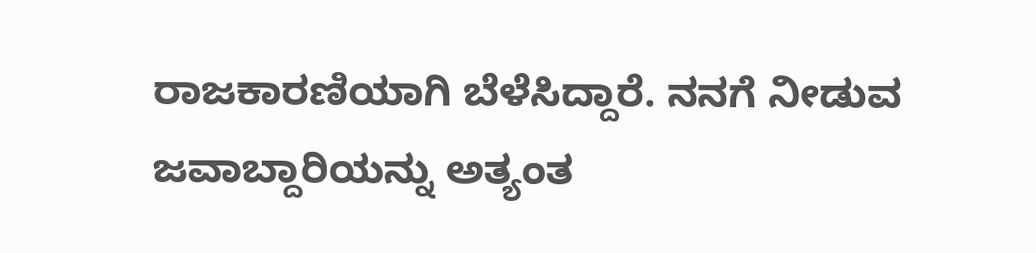ರಾಜಕಾರಣಿಯಾಗಿ ಬೆಳೆಸಿದ್ದಾರೆ. ನನಗೆ ನೀಡುವ ಜವಾಬ್ದಾರಿಯನ್ನು ಅತ್ಯಂತ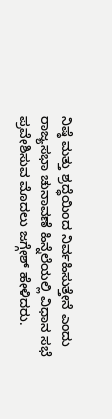ನಿಷ್ಠೆ ಮತ್ತು ಶ್ರದ್ಧೆಯಿಂದ ನಿರ್ವಹಿಸುತ್ತೇನೆ ಎಂದು ರಾಜ್ಯಸಭಾ ಚುನಾವಣೆ ಹಿನ್ನೆಲೆಯಲ್ಲಿ ವಿಧಾನ ಸಭೆ ಪ್ರವೇಶಿಸುವ ಮೊದಲು ಜಗ್ಗೇಶ್ ಹೇಳಿದರು.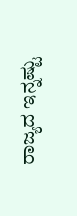ರಾಜ್ಯದ ಇನ್ನಷ್ಟು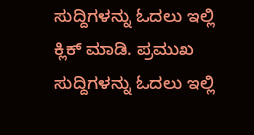ಸುದ್ದಿಗಳನ್ನು ಓದಲು ಇಲ್ಲಿ ಕ್ಲಿಕ್ ಮಾಡಿ. ಪ್ರಮುಖ ಸುದ್ದಿಗಳನ್ನು ಓದಲು ಇಲ್ಲಿ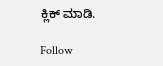ಕ್ಲಿಕ್ ಮಾಡಿ.

Follow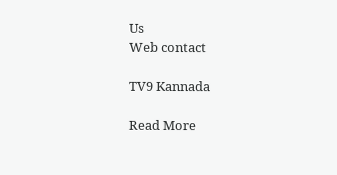Us
Web contact

TV9 Kannada

Read More